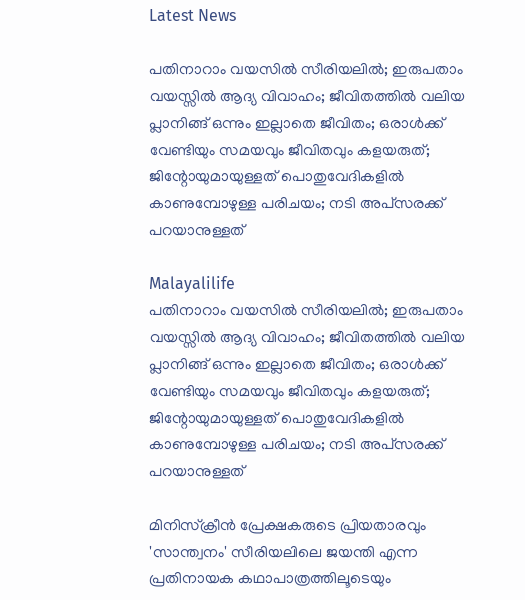Latest News

പതിനാറാം വയസില്‍ സീരിയലില്‍; ഇരുപതാം വയസ്സില്‍ ആദ്യ വിവാഹം; ജീവിതത്തില്‍ വലിയ പ്ലാനിങ്ങ് ഒന്നും ഇല്ലാതെ ജീവിതം; ഒരാള്‍ക്ക് വേണ്ടിയും സമയവും ജീവിതവും കളയരുത്;  ജിന്റോയുമായുള്ളത് പൊതുവേദികളില്‍ കാണുമ്പോഴുള്ള പരിചയം; നടി അപ്‌സരക്ക് പറയാനുള്ളത്

Malayalilife
പതിനാറാം വയസില്‍ സീരിയലില്‍; ഇരുപതാം വയസ്സില്‍ ആദ്യ വിവാഹം; ജീവിതത്തില്‍ വലിയ പ്ലാനിങ്ങ് ഒന്നും ഇല്ലാതെ ജീവിതം; ഒരാള്‍ക്ക് വേണ്ടിയും സമയവും ജീവിതവും കളയരുത്;  ജിന്റോയുമായുള്ളത് പൊതുവേദികളില്‍ കാണുമ്പോഴുള്ള പരിചയം; നടി അപ്‌സരക്ക് പറയാനുള്ളത്

മിനിസ്‌ക്രീന്‍ പ്രേക്ഷകരുടെ പ്രിയതാരവും 'സാന്ത്വനം' സീരിയലിലെ ജയന്തി എന്ന പ്രതിനായക കഥാപാത്രത്തിലൂടെയും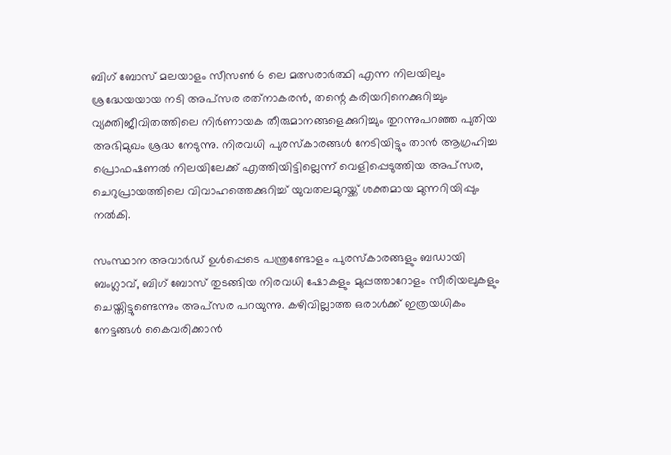ബിഗ് ബോസ് മലയാളം സീസണ്‍ 6 ലെ മത്സരാര്‍ത്ഥി എന്ന നിലയിലും ശ്രദ്ധേയയായ നടി അപ്‌സര രത്‌നാകരന്‍, തന്റെ കരിയറിനെക്കുറിച്ചും വ്യക്തിജീവിതത്തിലെ നിര്‍ണായക തീരുമാനങ്ങളെക്കുറിച്ചും തുറന്നുപറഞ്ഞ പുതിയ അഭിമുഖം ശ്രദ്ധ നേടുന്നു. നിരവധി പുരസ്‌കാരങ്ങള്‍ നേടിയിട്ടും താന്‍ ആഗ്രഹിച്ച പ്രൊഫഷണല്‍ നിലയിലേക്ക് എത്തിയിട്ടില്ലെന്ന് വെളിപ്പെടുത്തിയ അപ്‌സര, ചെറുപ്രായത്തിലെ വിവാഹത്തെക്കുറിച്ച് യുവതലമുറയ്ക്ക് ശക്തമായ മുന്നറിയിപ്പും നല്‍കി.

സംസ്ഥാന അവാര്‍ഡ് ഉള്‍പ്പെടെ പന്ത്രണ്ടോളം പുരസ്‌കാരങ്ങളും ബഡായി ബംഗ്ലാവ്, ബിഗ് ബോസ് തുടങ്ങിയ നിരവധി ഷോകളും മുപ്പത്താറോളം സീരിയലുകളും ചെയ്തിട്ടുണ്ടെന്നും അപ്‌സര പറയുന്നു. കഴിവില്ലാത്ത ഒരാള്‍ക്ക് ഇത്രയധികം നേട്ടങ്ങള്‍ കൈവരിക്കാന്‍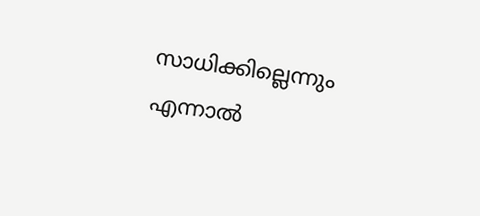സാധിക്കില്ലെന്നും എന്നാല്‍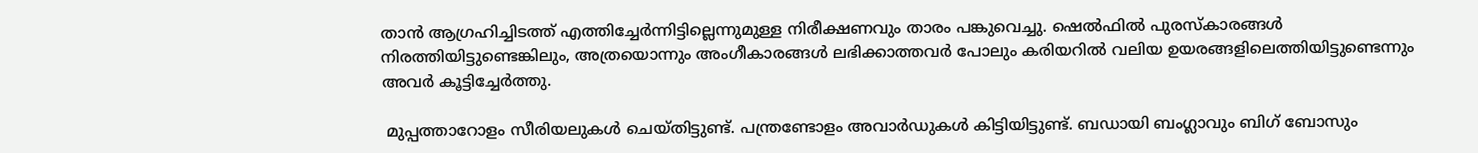താന്‍ ആഗ്രഹിച്ചിടത്ത് എത്തിച്ചേര്‍ന്നിട്ടില്ലെന്നുമുള്ള നിരീക്ഷണവും താരം പങ്കുവെച്ചു. ഷെല്‍ഫില്‍ പുരസ്‌കാരങ്ങള്‍ നിരത്തിയിട്ടുണ്ടെങ്കിലും, അത്രയൊന്നും അംഗീകാരങ്ങള്‍ ലഭിക്കാത്തവര്‍ പോലും കരിയറില്‍ വലിയ ഉയരങ്ങളിലെത്തിയിട്ടുണ്ടെന്നും അവര്‍ കൂട്ടിച്ചേര്‍ത്തു.

 മുപ്പത്താറോളം സീരിയലുകള്‍ ചെയ്തിട്ടുണ്ട്. പന്ത്രണ്ടോളം അവാര്‍ഡുകള്‍ കിട്ടിയിട്ടുണ്ട്. ബഡായി ബംഗ്ലാവും ബിഗ് ബോസും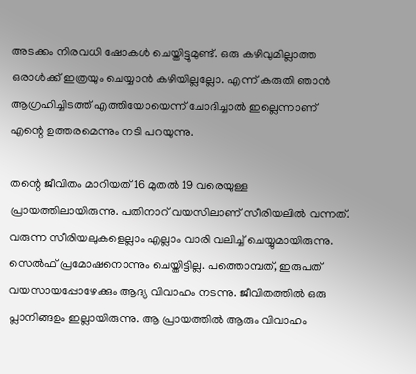അടക്കം നിരവധി ഷോകള്‍ ചെയ്തിട്ടുമുണ്ട്. ഒരു കഴിവുമില്ലാത്ത ഒരാള്‍ക്ക് ഇത്രയും ചെയ്യാന്‍ കഴിയില്ലല്ലോ. എന്ന് കരുതി ഞാന്‍ ആഗ്രഹിച്ചിടത്ത് എത്തിയോയെന്ന് ചോദിച്ചാല്‍ ഇല്ലെന്നാണ് എന്റെ ഉത്തരമെന്നും നടി പറയുന്നു.

തന്റെ ജീവിതം മാറിയത് 16 മുതല്‍ 19 വരെയുള്ള പ്രായത്തിലായിരുന്നു. പതിനാറ് വയസിലാണ് സീരിയലില്‍ വന്നത്. വരുന്ന സീരിയലുകളെല്ലാം എല്ലാം വാരി വലിച്ച് ചെയ്യുമായിരുന്നു. സെല്‍ഫ് പ്രമോഷനൊന്നും ചെയ്തിട്ടില്ല. പത്തൊമ്പത്, ഇരുപത് വയസായപ്പോഴേക്കും ആദ്യ വിവാഹം നടന്നു. ജീവിതത്തില്‍ ഒരു പ്ലാനിങ്ങഉം ഇല്ലായിരുന്നു. ആ പ്രായത്തില്‍ ആരും വിവാഹം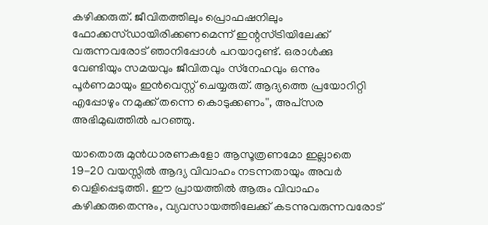കഴിക്കരുത്. ജീവിതത്തിലും പ്രൊഫഷനിലും ഫോക്കസ്ഡായിരിക്കണമെന്ന് ഇന്റസ്ട്രിയിലേക്ക് വരുന്നവരോട് ഞാനിപ്പോള്‍ പറയാറുണ്ട്. ഒരാള്‍ക്കു വേണ്ടിയും സമയവും ജീവിതവും സ്‌നേഹവും ഒന്നും പൂര്‍ണമായും ഇന്‍വെസ്റ്റ് ചെയ്യരുത്. ആദ്യത്തെ പ്രയോറിറ്റി എപ്പോഴും നമുക്ക് തന്നെ കൊടുക്കണം'', അപ്‌സര അഭിമുഖത്തില്‍ പറഞ്ഞു.

യാതൊരു മുന്‍ധാരണകളോ ആസൂത്രണമോ ഇല്ലാതെ 19-20 വയസ്സില്‍ ആദ്യ വിവാഹം നടന്നതായും അവര്‍ വെളിപ്പെടുത്തി. ഈ പ്രായത്തില്‍ ആരും വിവാഹം കഴിക്കരുതെന്നും, വ്യവസായത്തിലേക്ക് കടന്നുവരുന്നവരോട്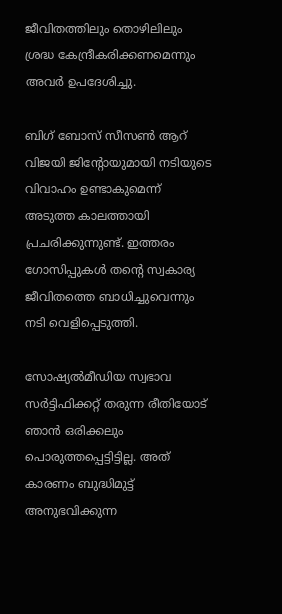ജീവിതത്തിലും തൊഴിലിലും ശ്രദ്ധ കേന്ദ്രീകരിക്കണമെന്നും അവര്‍ ഉപദേശിച്ചു.

ബിഗ് ബോസ് സീസണ്‍ ആറ് വിജയി ജിന്റോയുമായി നടിയുടെ വിവാഹം ഉണ്ടാകുമെന്ന് അടുത്ത കാലത്തായി പ്രചരിക്കുന്നുണ്ട്. ഇത്തരം ഗോസിപ്പുകള്‍ തന്റെ സ്വകാര്യ ജീവിതത്തെ ബാധിച്ചുവെന്നും നടി വെളിപ്പെടുത്തി.

സോഷ്യല്‍മീഡിയ സ്വഭാവ സര്‍ട്ടിഫിക്കറ്റ് തരുന്ന രീതിയോട് ഞാന്‍ ഒരിക്കലും പൊരുത്തപ്പെട്ടിട്ടില്ല. അത് കാരണം ബുദ്ധിമുട്ട് അനുഭവിക്കുന്ന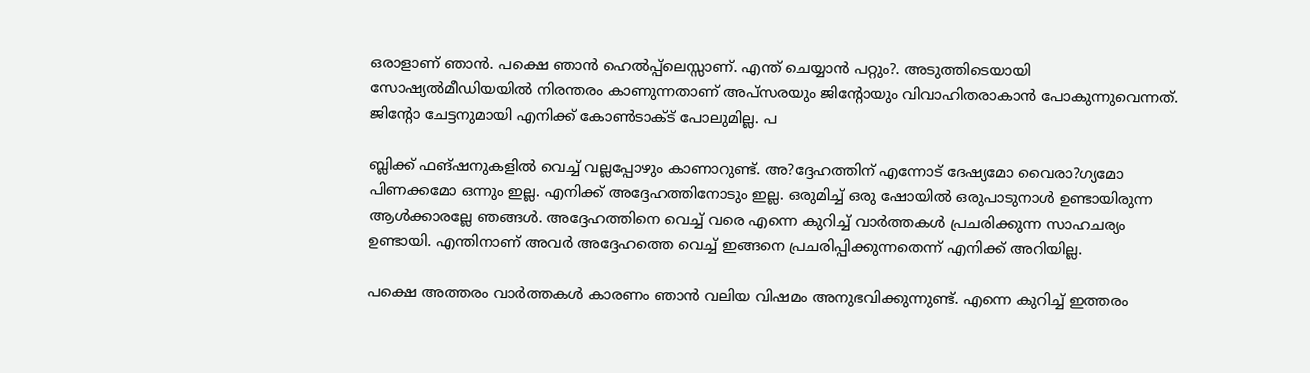ഒരാളാണ് ഞാന്‍. പക്ഷെ ഞാന്‍ ഹെല്‍പ്പ്‌ലെസ്സാണ്. എന്ത് ചെയ്യാന്‍ പറ്റും?. അടുത്തിടെയായി സോഷ്യല്‍മീഡിയയില്‍ നിരന്തരം കാണുന്നതാണ് അപ്‌സരയും ജിന്റോയും വിവാഹിതരാകാന്‍ പോകുന്നുവെന്നത്. ജിന്റോ ചേട്ടനുമായി എനിക്ക് കോണ്‍ടാക്ട് പോലുമില്ല. പ

ബ്ലിക്ക് ഫങ്ഷനുകളില്‍ വെച്ച് വല്ലപ്പോഴും കാണാറുണ്ട്. അ?ദ്ദേഹത്തിന് എന്നോട് ദേഷ്യമോ വൈരാ?ഗ്യമോ പിണക്കമോ ഒന്നും ഇല്ല. എനിക്ക് അദ്ദേഹത്തിനോടും ഇല്ല. ഒരുമിച്ച് ഒരു ഷോയില്‍ ഒരുപാടുനാള്‍ ഉണ്ടായിരുന്ന ആള്‍ക്കാരല്ലേ ഞങ്ങള്‍. അദ്ദേഹത്തിനെ വെച്ച് വരെ എന്നെ കുറിച്ച് വാര്‍ത്തകള്‍ പ്രചരിക്കുന്ന സാഹചര്യം ഉണ്ടായി. എന്തിനാണ് അവര്‍ അദ്ദേഹത്തെ വെച്ച് ഇങ്ങനെ പ്രചരിപ്പിക്കുന്നതെന്ന് എനിക്ക് അറിയില്ല.

പക്ഷെ അത്തരം വാര്‍ത്തകള്‍ കാരണം ഞാന്‍ വലിയ വിഷമം അനുഭവിക്കുന്നുണ്ട്. എന്നെ കുറിച്ച് ഇത്തരം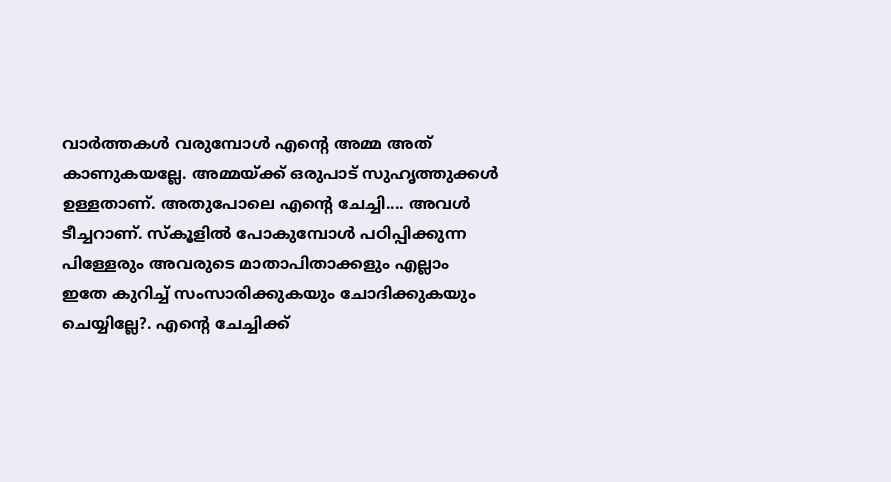വാര്‍ത്തകള്‍ വരുമ്പോള്‍ എന്റെ അമ്മ അത് കാണുകയല്ലേ. അമ്മയ്ക്ക് ഒരുപാട് സുഹൃത്തുക്കള്‍ ഉള്ളതാണ്. അതുപോലെ എന്റെ ചേച്ചി.... അവള്‍ ടീച്ചറാണ്. സ്‌കൂളില്‍ പോകുമ്പോള്‍ പഠിപ്പിക്കുന്ന പിള്ളേരും അവരുടെ മാതാപിതാക്കളും എല്ലാം ഇതേ കുറിച്ച് സംസാരിക്കുകയും ചോദിക്കുകയും ചെയ്യില്ലേ?. എന്റെ ചേച്ചിക്ക്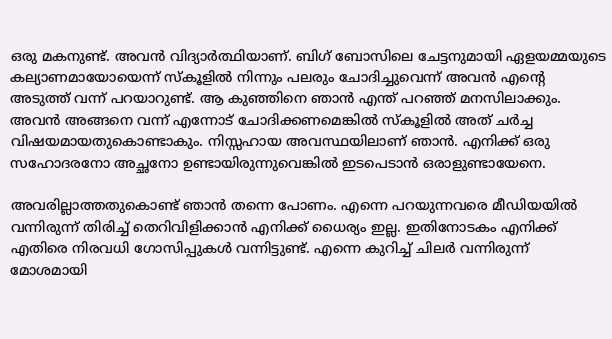ഒരു മകനുണ്ട്. അവന്‍ വിദ്യാര്‍ത്ഥിയാണ്. ബിഗ് ബോസിലെ ചേട്ടനുമായി ഏളയമ്മയുടെ കല്യാണമായോയെന്ന് സ്‌കൂളില്‍ നിന്നും പലരും ചോദിച്ചുവെന്ന് അവന്‍ എന്റെ അടുത്ത് വന്ന് പറയാറുണ്ട്. ആ കുഞ്ഞിനെ ഞാന്‍ എന്ത് പറഞ്ഞ് മനസിലാക്കും. അവന്‍ അങ്ങനെ വന്ന് എന്നോട് ചോദിക്കണമെങ്കില്‍ സ്‌കൂളില്‍ അത് ചര്‍ച്ച വിഷയമായതുകൊണ്ടാകും. നിസ്സഹായ അവസ്ഥയിലാണ് ഞാന്‍. എനിക്ക് ഒരു സഹോദരനോ അച്ഛനോ ഉണ്ടായിരുന്നുവെങ്കില്‍ ഇടപെടാന്‍ ഒരാളുണ്ടായേനെ.

അവരില്ലാത്തതുകൊണ്ട് ഞാന്‍ തന്നെ പോണം. എന്നെ പറയുന്നവരെ മീഡിയയില്‍ വന്നിരുന്ന് തിരിച്ച് തെറിവിളിക്കാന്‍ എനിക്ക് ധൈര്യം ഇല്ല. ഇതിനോടകം എനിക്ക് എതിരെ നിരവധി ഗോസിപ്പുകള്‍ വന്നിട്ടുണ്ട്. എന്നെ കുറിച്ച് ചിലര്‍ വന്നിരുന്ന് മോശമായി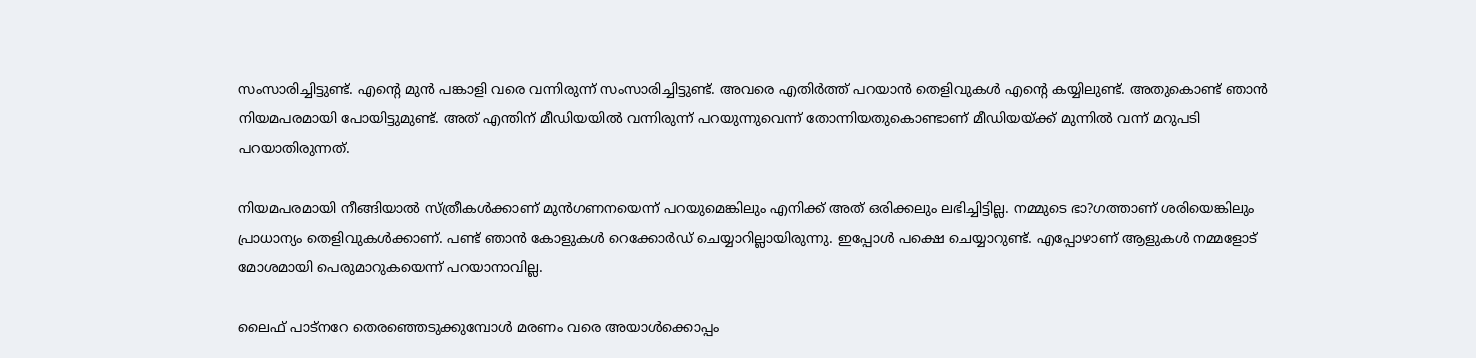സംസാരിച്ചിട്ടുണ്ട്. എന്റെ മുന്‍ പങ്കാളി വരെ വന്നിരുന്ന് സംസാരിച്ചിട്ടുണ്ട്. അവരെ എതിര്‍ത്ത് പറയാന്‍ തെളിവുകള്‍ എന്റെ കയ്യിലുണ്ട്. അതുകൊണ്ട് ഞാന്‍ നിയമപരമായി പോയിട്ടുമുണ്ട്. അത് എന്തിന് മീഡിയയില്‍ വന്നിരുന്ന് പറയുന്നുവെന്ന് തോന്നിയതുകൊണ്ടാണ് മീഡിയയ്ക്ക് മുന്നില്‍ വന്ന് മറുപടി പറയാതിരുന്നത്.

നിയമപരമായി നീങ്ങിയാല്‍ സ്ത്രീകള്‍ക്കാണ് മുന്‍ഗണനയെന്ന് പറയുമെങ്കിലും എനിക്ക് അത് ഒരിക്കലും ലഭിച്ചിട്ടില്ല. നമ്മുടെ ഭാ?ഗത്താണ് ശരിയെങ്കിലും പ്രാധാന്യം തെളിവുകള്‍ക്കാണ്. പണ്ട് ഞാന്‍ കോളുകള്‍ റെക്കോര്‍ഡ് ചെയ്യാറില്ലായിരുന്നു. ഇപ്പോള്‍ പക്ഷെ ചെയ്യാറുണ്ട്. എപ്പോഴാണ് ആളുകള്‍ നമ്മളോട് മോശമായി പെരുമാറുകയെന്ന് പറയാനാവില്ല.

ലൈഫ് പാട്‌നറേ തെരഞ്ഞെടുക്കുമ്പോള്‍ മരണം വരെ അയാള്‍ക്കൊപ്പം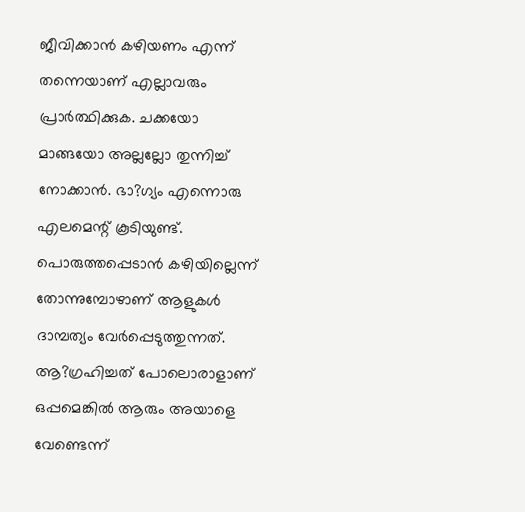ജീവിക്കാന്‍ കഴിയണം എന്ന് തന്നെയാണ് എല്ലാവരും പ്രാര്‍ത്ഥിക്കുക. ചക്കയോ മാങ്ങയോ അല്ലല്ലോ തുന്നിച്ച് നോക്കാന്‍. ഭാ?ഗ്യം എന്നൊരു എലമെന്റ് കൂടിയുണ്ട്. പൊരുത്തപ്പെടാന്‍ കഴിയില്ലെന്ന് തോന്നുമ്പോഴാണ് ആളുകള്‍ ദാമ്പത്യം വേര്‍പ്പെടുത്തുന്നത്. ആ?ഗ്രഹിച്ചത് പോലൊരാളാണ് ഒപ്പമെങ്കില്‍ ആരും അയാളെ വേണ്ടെന്ന്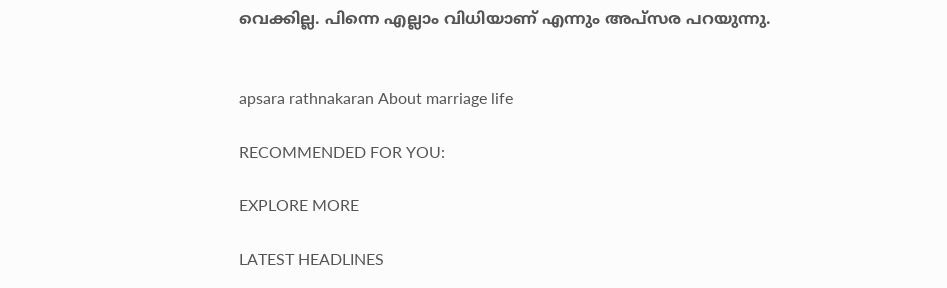വെക്കില്ല. പിന്നെ എല്ലാം വിധിയാണ് എന്നും അപ്‌സര പറയുന്നു.


apsara rathnakaran About marriage life

RECOMMENDED FOR YOU:

EXPLORE MORE

LATEST HEADLINES